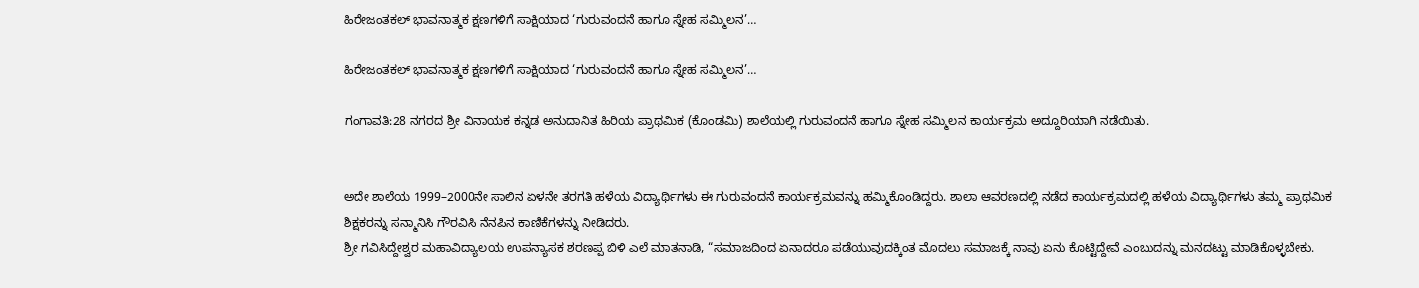ಹಿರೇಜಂತಕಲ್ ಭಾವನಾತ್ಮಕ ಕ್ಷಣಗಳಿಗೆ ಸಾಕ್ಷಿಯಾದ ‘ಗುರುವಂದನೆ ಹಾಗೂ ಸ್ನೇಹ ಸಮ್ಮಿಲನ’…

ಹಿರೇಜಂತಕಲ್ ಭಾವನಾತ್ಮಕ ಕ್ಷಣಗಳಿಗೆ ಸಾಕ್ಷಿಯಾದ ‘ಗುರುವಂದನೆ ಹಾಗೂ ಸ್ನೇಹ ಸಮ್ಮಿಲನ’…

ಗಂಗಾವತಿ:28 ನಗರದ ಶ್ರೀ ವಿನಾಯಕ ಕನ್ನಡ ಅನುದಾನಿತ ಹಿರಿಯ ಪ್ರಾಥಮಿಕ (ಕೊಂಡಮಿ) ಶಾಲೆಯಲ್ಲಿ ಗುರುವಂದನೆ ಹಾಗೂ ಸ್ನೇಹ ಸಮ್ಮಿಲನ ಕಾರ್ಯಕ್ರಮ ಅದ್ದೂರಿಯಾಗಿ ನಡೆಯಿತು.


ಅದೇ ಶಾಲೆಯ 1999–2000ನೇ ಸಾಲಿನ ಏಳನೇ ತರಗತಿ ಹಳೆಯ ವಿದ್ಯಾರ್ಥಿಗಳು ಈ ಗುರುವಂದನೆ ಕಾರ್ಯಕ್ರಮವನ್ನು ಹಮ್ಮಿಕೊಂಡಿದ್ದರು. ಶಾಲಾ ಆವರಣದಲ್ಲಿ ನಡೆದ ಕಾರ್ಯಕ್ರಮದಲ್ಲಿ ಹಳೆಯ ವಿದ್ಯಾರ್ಥಿಗಳು ತಮ್ಮ ಪ್ರಾಥಮಿಕ ಶಿಕ್ಷಕರನ್ನು ಸನ್ಮಾನಿಸಿ ಗೌರವಿಸಿ ನೆನಪಿನ ಕಾಣಿಕೆಗಳನ್ನು ನೀಡಿದರು.
ಶ್ರೀ ಗವಿಸಿದ್ದೇಶ್ವರ ಮಹಾವಿದ್ಯಾಲಯ ಉಪನ್ಯಾಸಕ ಶರಣಪ್ಪ ಬಿಳಿ ಎಲೆ ಮಾತನಾಡಿ, “ಸಮಾಜದಿಂದ ಏನಾದರೂ ಪಡೆಯುವುದಕ್ಕಿಂತ ಮೊದಲು ಸಮಾಜಕ್ಕೆ ನಾವು ಏನು ಕೊಟ್ಟಿದ್ದೇವೆ ಎಂಬುದನ್ನು ಮನದಟ್ಟು ಮಾಡಿಕೊಳ್ಳಬೇಕು.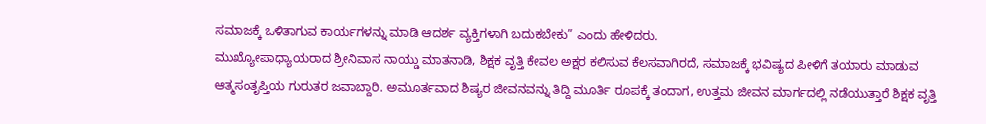ಸಮಾಜಕ್ಕೆ ಒಳಿತಾಗುವ ಕಾರ್ಯಗಳನ್ನು ಮಾಡಿ ಆದರ್ಶ ವ್ಯಕ್ತಿಗಳಾಗಿ ಬದುಕಬೇಕು” ಎಂದು ಹೇಳಿದರು.
ಮುಖ್ಯೋಪಾಧ್ಯಾಯರಾದ ಶ್ರೀನಿವಾಸ ನಾಯ್ಡು ಮಾತನಾಡಿ, ಶಿಕ್ಷಕ ವೃತ್ತಿ ಕೇವಲ ಅಕ್ಷರ ಕಲಿಸುವ ಕೆಲಸವಾಗಿರದೆ, ಸಮಾಜಕ್ಕೆ ಭವಿಷ್ಯದ ಪೀಳಿಗೆ ತಯಾರು ಮಾಡುವ ಆತ್ಮಸಂತೃಪ್ತಿಯ ಗುರುತರ ಜವಾಬ್ದಾರಿ. ಅಮೂರ್ತವಾದ ಶಿಷ್ಯರ ಜೀವನವನ್ನು ತಿದ್ದಿ ಮೂರ್ತಿ ರೂಪಕ್ಕೆ ತಂದಾಗ, ಉತ್ತಮ ಜೀವನ ಮಾರ್ಗದಲ್ಲಿ ನಡೆಯುತ್ತಾರೆ ಶಿಕ್ಷಕ ವೃತ್ತಿ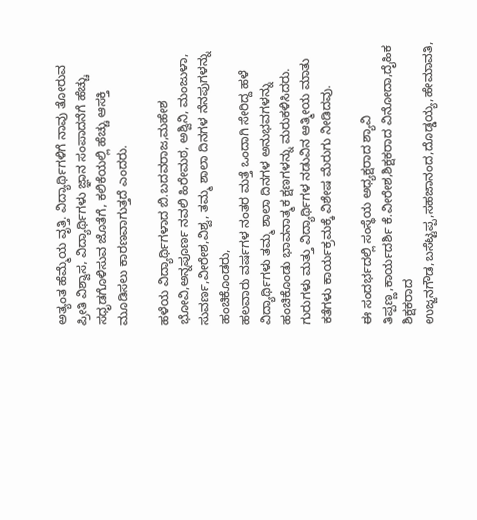ಅತ್ಯಂತ ಹೆಮ್ಮೆಯ ವೃತ್ತಿ. ವಿದ್ಯಾರ್ಥಿಗಳಿಗೆ ನಾವು ತೋರುವ ಪ್ರೀತಿ ವಿಶ್ವಾಸ, ವಿದ್ಯಾರ್ಥಿಗಳು ಜ್ಞಾನ ಸಂಪಾದನೆಗೆ ಹೆಚ್ಚು ಸಧೃಡಗೊಳಿಸುವ ಜೊತೆಗೆ, ಕಲಿಕೆಯಲ್ಲಿ ಹೆಚ್ಚು ಆಸಕ್ತಿ ಮೂಡಿಸಲು ಕಾರಣವಾಗುತ್ತದೆ ಎಂದರು.

ಹಳೆಯ ವಿದ್ಯಾರ್ಥಿಗಳಾದ ಬಿ.ಬದವರಾಜ,ಮಹೇಶ ಭೋವಿ,ಅನ್ನಪೂರ್ಣ ನವಲಿ ಹಿರೇಮಠ, ಅಶ್ವಿನಿ, ಮಂಜುಳಾ, ಸುವರ್ಣ,ವೀರೇಶ,ವಿಶ್ವ, ತಮ್ಮ ಶಾಲಾ ದಿನಗಳ ನೆನಪುಗಳನ್ನು ಹಂಚಿಕೊಂಡರು,
ಹಲವಾರು ವರ್ಷಗಳ ನಂತರ ಮತ್ತೆ ಒಂದಾಗಿ ಸೇರಿದ್ದ ಹಳೆ ವಿದ್ಯಾರ್ಥಿಗಳು ತಮ್ಮ ಶಾಲಾ ದಿನಗಳ ಅನುಭವಗಳನ್ನು ಹಂಚಿಕೊಂಡು ಭಾವನಾತ್ಮಕ ಕ್ಷಣಗಳನ್ನು ಮರುಕಳಿಸಿದರು. ಗುರುಗಳು ಮತ್ತು ವಿದ್ಯಾರ್ಥಿಗಳ ನಡುವಿನ ಆತ್ಮೀಯ ಮಾತು ಕತೆಗಳು ಕಾರ್ಯಕ್ರಮಕ್ಕೆ ವಿಶೇಷ ಮೆರುಗು ನೀಡಿದವು.

ಈ ಸಂದರ್ಭದಲ್ಲಿ ಸಂಸ್ಥೆಯ ಅಧ್ಯಕ್ಷರಾದ ಶ್ಯಾವಿ ತಿಪ್ಪಣ್ಣ,ಕಾರ್ಯದರ್ಶಿ ಕೆ.ವೀರೇಶ,ಶಿಕ್ಷಕರಾದ ವಿನೋದಾ,ದೈಹಿಕ ಶಿಕ್ಷಕರಾದ ಉಜ್ಜನಗೌಡ,ಬಸೆಟ್ಟಪ್ಪ,ಸಹಜಾನಂದ,ದೊಡ್ಡಯ್ಯ,ಹೇಮಾವತಿ,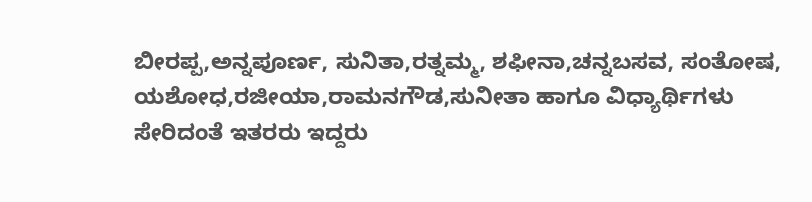ಬೀರಪ್ಪ,ಅನ್ನಪೂರ್ಣ, ಸುನಿತಾ,ರತ್ನಮ್ಮ, ಶಫೀನಾ,ಚನ್ನಬಸವ, ಸಂತೋಷ, ಯಶೋಧ,ರಜೀಯಾ,ರಾಮನಗೌಡ,ಸುನೀತಾ ಹಾಗೂ ವಿಧ್ಯಾರ್ಥಿಗಳು ಸೇರಿದಂತೆ ಇತರರು ಇದ್ದರು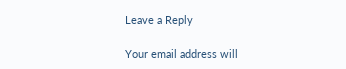Leave a Reply

Your email address will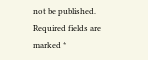not be published. Required fields are marked *